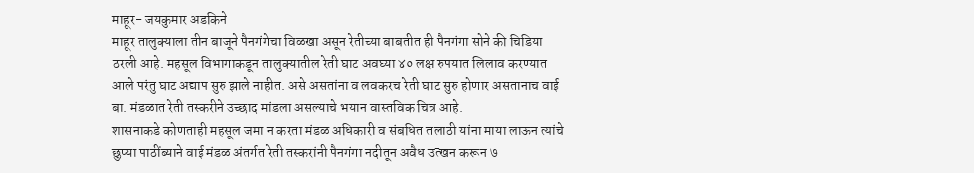माहूर- जयकुमार अडकिने
माहूर तालुक्याला तीन बाजूने पैनगंगेचा विळखा असून रेतीच्या बाबतीत ही पैनगंगा सोने की चिडिया ठरली आहे. महसूल विभागाकडून तालुक्यातील रेती घाट अवघ्या ४० लक्ष रुपयात लिलाव करण्यात आले परंतु घाट अद्याप सुरु झाले नाहीत. असे असतांना व लवकरच रेती घाट सुरु होणार असतानाच वाई बा. मंडळात रेती तस्करीने उच्छाद मांडला असल्याचे भयान वास्तविक चित्र आहे.
शासनाकडे कोणताही महसूल जमा न करता मंडळ अधिकारी व संबधित तलाठी यांना माया लाऊन त्यांचे छुप्या पाठींब्याने वाई मंडळ अंतर्गत रेती तस्करांनी पैनगंगा नदीतून अवैध उत्खन करून ७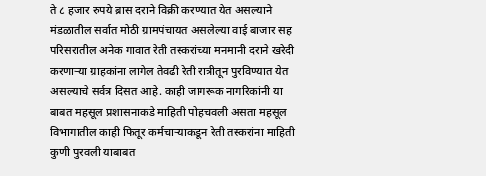ते ८ हजार रुपये ब्रास दराने विक्री करण्यात येत असल्याने मंडळातील सर्वात मोठी ग्रामपंचायत असलेल्या वाई बाजार सह परिसरातील अनेक गावात रेती तस्करांच्या मनमानी दराने खरेदी करणाऱ्या ग्राहकांना लागेल तेवढी रेती रात्रीतून पुरविण्यात येत असल्याचे सर्वत्र दिसत आहे. काही जागरूक नागरिकांनी या बाबत महसूल प्रशासनाकडे माहिती पोहचवली असता महसूल विभागातील काही फितूर कर्मचाऱ्याकडून रेती तस्करांना माहिती कुणी पुरवली याबाबत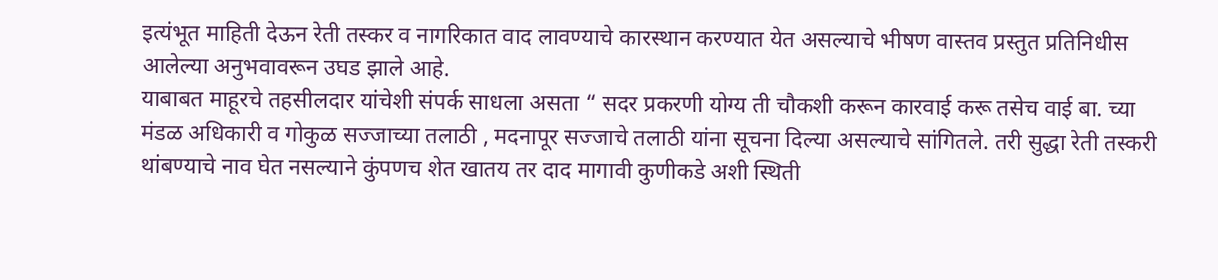इत्यंभूत माहिती देऊन रेती तस्कर व नागरिकात वाद लावण्याचे कारस्थान करण्यात येत असल्याचे भीषण वास्तव प्रस्तुत प्रतिनिधीस आलेल्या अनुभवावरून उघड झाले आहे.
याबाबत माहूरचे तहसीलदार यांचेशी संपर्क साधला असता “ सदर प्रकरणी योग्य ती चौकशी करून कारवाई करू तसेच वाई बा. च्या मंडळ अधिकारी व गोकुळ सज्जाच्या तलाठी , मदनापूर सज्जाचे तलाठी यांना सूचना दिल्या असल्याचे सांगितले. तरी सुद्धा रेती तस्करी थांबण्याचे नाव घेत नसल्याने कुंपणच शेत खातय तर दाद मागावी कुणीकडे अशी स्थिती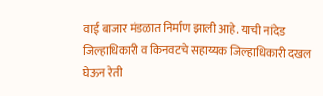वाई बाजार मंडळात निर्माण झाली आहे. याची नांदेड जिल्हाधिकारी व किनवटचे सहाय्यक जिल्हाधिकारी दखल घेऊन रेती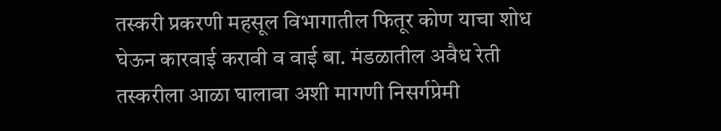तस्करी प्रकरणी महसूल विभागातील फितूर कोण याचा शोध घेऊन कारवाई करावी व वाई बा. मंडळातील अवैध रेती तस्करीला आळा घालावा अशी मागणी निसर्गप्रेमी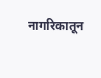नागरिकातून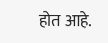होत आहे.